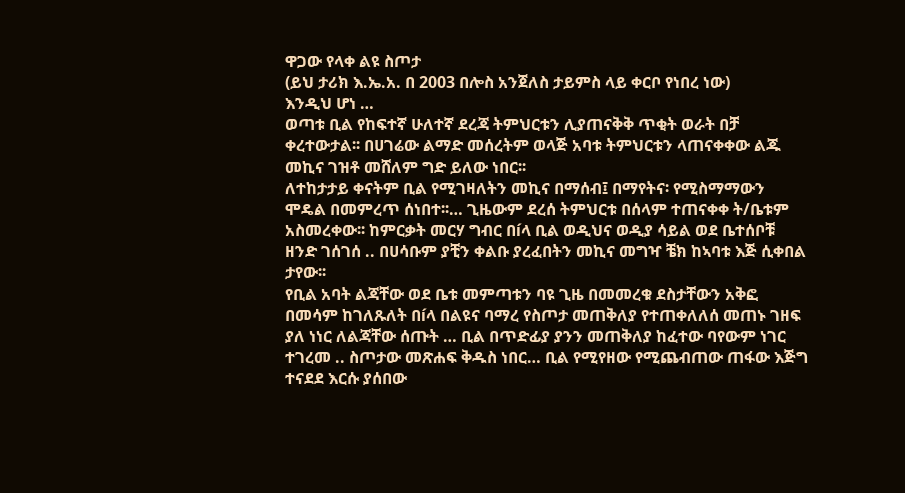ዋጋው የላቀ ልዩ ስጦታ
(ይህ ታሪክ እ.ኤ.አ. በ 2003 በሎስ አንጀለስ ታይምስ ላይ ቀርቦ የነበረ ነው)
እንዲህ ሆነ …
ወጣቱ ቢል የከፍተኛ ሁለተኛ ደረጃ ትምህርቱን ሊያጠናቅቅ ጥቂት ወራት በቻ ቀረተውታል፡፡ በሀገሬው ልማድ መሰረትም ወላጅ አባቱ ትምህርቱን ላጠናቀቀው ልጁ መኪና ገዝቶ መሸለም ግድ ይለው ነበር፡፡
ለተከታታይ ቀናትም ቢል የሚገዛለትን መኪና በማሰብ፤ በማየትና፡ የሚስማማውን ሞዴል በመምረጥ ሰነበተ፡፡… ጊዜውም ደረሰ ትምህርቱ በሰላም ተጠናቀቀ ት/ቤቱም አስመረቀው፡፡ ከምርቃት መርሃ ግብር በíላ ቢል ወዲህና ወዲያ ሳይል ወደ ቤተሰቦቹ ዘንድ ገሰገሰ .. በሀሳቡም ያቺን ቀልቡ ያረፈበትን መኪና መግዣ ቼክ ከኣባቱ እጅ ሲቀበል ታየው፡፡
የቢል አባት ልጃቸው ወደ ቤቱ መምጣቱን ባዩ ጊዜ በመመረቁ ደስታቸውን አቅፎ በመሳም ከገለጹለት በíላ በልዩና ባማረ የስጦታ መጠቅለያ የተጠቀለለሰ መጠኑ ገዘፍ ያለ ነነር ለልጃቸው ሰጡት … ቢል በጥድፊያ ያንን መጠቅለያ ከፈተው ባየውም ነገር ተገረመ .. ስጦታው መጽሐፍ ቅዱስ ነበር… ቢል የሚየዘው የሚጨብጠው ጠፋው እጅግ ተናደደ እርሱ ያሰበው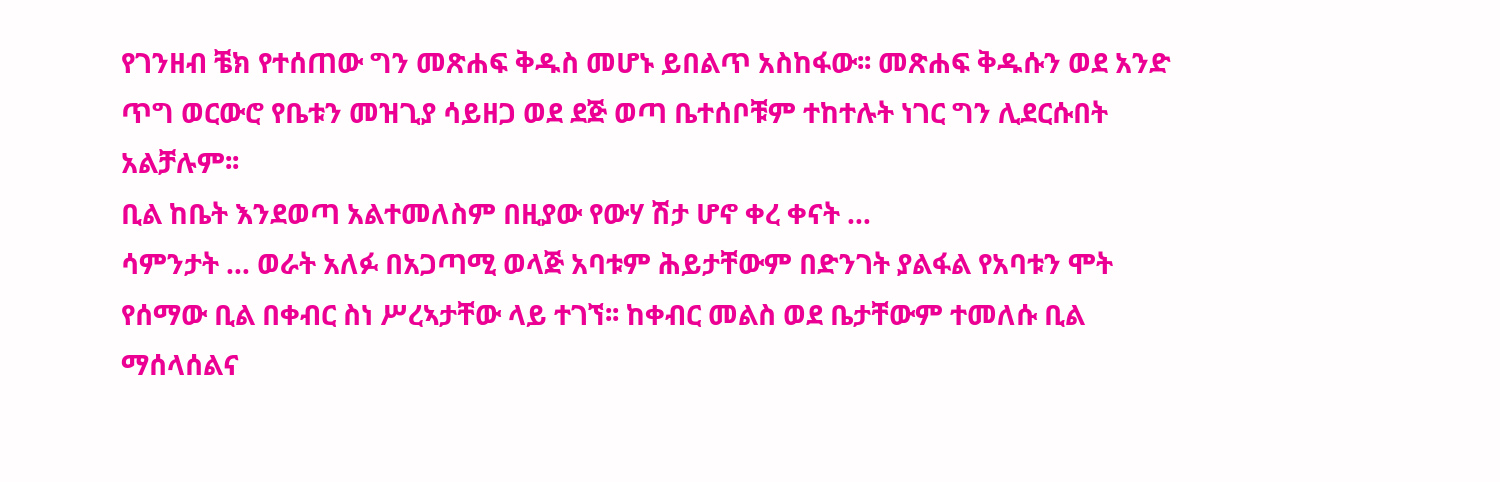የገንዘብ ቼክ የተሰጠው ግን መጽሐፍ ቅዱስ መሆኑ ይበልጥ አስከፋው፡፡ መጽሐፍ ቅዱሱን ወደ አንድ ጥግ ወርውሮ የቤቱን መዝጊያ ሳይዘጋ ወደ ደጅ ወጣ ቤተሰቦቹም ተከተሉት ነገር ግን ሊደርሱበት አልቻሉም፡፡
ቢል ከቤት እንደወጣ አልተመለስም በዚያው የውሃ ሽታ ሆኖ ቀረ ቀናት …
ሳምንታት … ወራት አለፉ በአጋጣሚ ወላጅ አባቱም ሕይታቸውም በድንገት ያልፋል የአባቱን ሞት የሰማው ቢል በቀብር ስነ ሥረኣታቸው ላይ ተገኘ፡፡ ከቀብር መልስ ወደ ቤታቸውም ተመለሱ ቢል ማሰላሰልና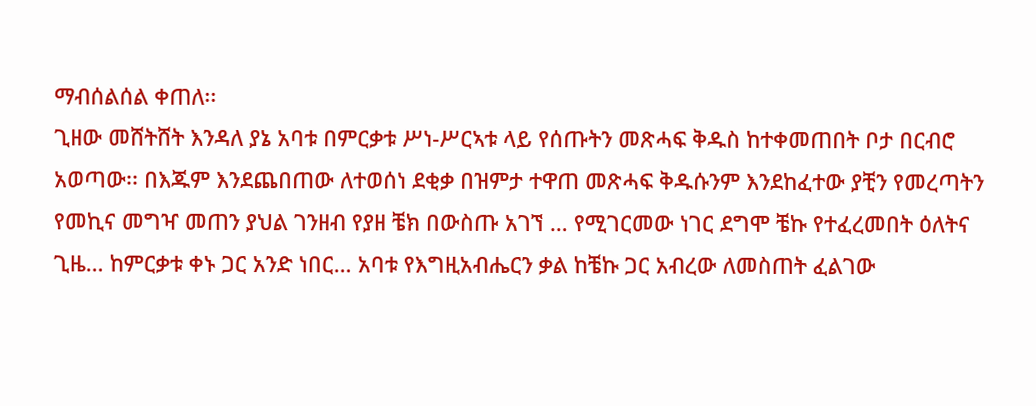ማብሰልሰል ቀጠለ፡፡
ጊዘው መሸትሸት እንዳለ ያኔ አባቱ በምርቃቱ ሥነ-ሥርኣቱ ላይ የሰጡትን መጽሓፍ ቅዱስ ከተቀመጠበት ቦታ በርብሮ አወጣው፡፡ በእጁም እንደጨበጠው ለተወሰነ ደቂቃ በዝምታ ተዋጠ መጽሓፍ ቅዱሱንም እንደከፈተው ያቺን የመረጣትን የመኪና መግዣ መጠን ያህል ገንዘብ የያዘ ቼክ በውስጡ አገኘ … የሚገርመው ነገር ደግሞ ቼኩ የተፈረመበት ዕለትና ጊዜ… ከምርቃቱ ቀኑ ጋር አንድ ነበር… አባቱ የእግዚአብሔርን ቃል ከቼኩ ጋር አብረው ለመስጠት ፈልገው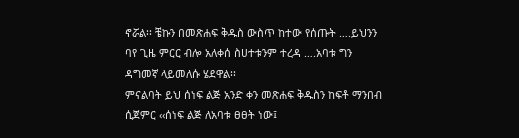ኖሯል፡፡ ቼኩን በመጽሐፍ ቅዱስ ውስጥ ከተው የሰጡት ….ይህንን ባየ ጊዜ ምርር ብሎ አለቀሰ ስሀተቱንም ተረዳ ….አባቱ ግን ዳግመኛ ላይመለሱ ሄደዋል፡፡
ምናልባት ይህ ሰነፍ ልጅ አንድ ቀን መጽሐፍ ቅዱስን ከፍቶ ማንበብ ሲጀምር ‹‹ሰነፍ ልጅ ለአባቱ ፀፀት ነው፤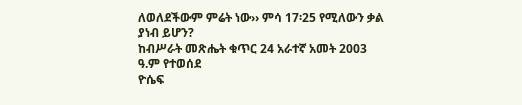ለወለደችውም ምሬት ነው›› ምሳ 17፡25 የሚለውን ቃል ያነብ ይሆን?
ከብሥራት መጽሔት ቁጥር 24 አራተኛ አመት 2003 ዓ.ም የተወሰደ
ዮሴፍ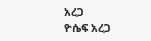አረጋ
ዮሴፍ አረጋ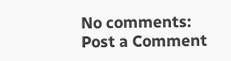No comments:
Post a Comment